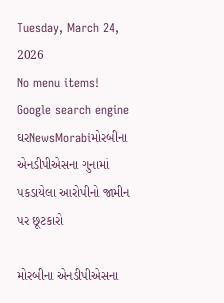Tuesday, March 24, 2026
No menu items!
Google search engine
ઘરNewsMorabiમોરબીના એનડીપીએસના ગુનામાં પકડાયેલા આરોપીનો જામીન પર છૂટકારો

મોરબીના એનડીપીએસના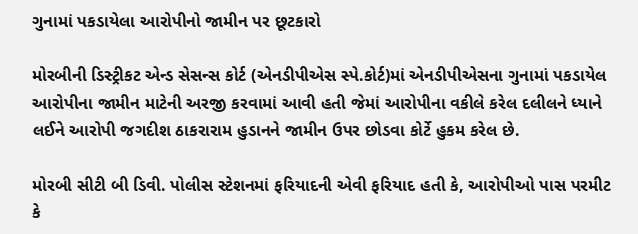ગુનામાં પકડાયેલા આરોપીનો જામીન પર છૂટકારો

મોરબીની ડિસ્ટ્રીકટ એન્ડ સેસન્સ કોર્ટ (એનડીપીએસ સ્પે.કોર્ટ)માં એનડીપીએસના ગુનામાં પકડાયેલ આરોપીના જામીન માટેની અરજી કરવામાં આવી હતી જેમાં આરોપીના વકીલે કરેલ દલીલને ધ્યાને લઈને આરોપી જગદીશ ઠાકરારામ હુડાનને જામીન ઉપર છોડવા કોર્ટે હુકમ કરેલ છે.

મોરબી સીટી બી ડિવી. પોલીસ સ્ટેશનમાં ફરિયાદની એવી ફરિયાદ હતી કે, આરોપીઓ પાસ પરમીટ કે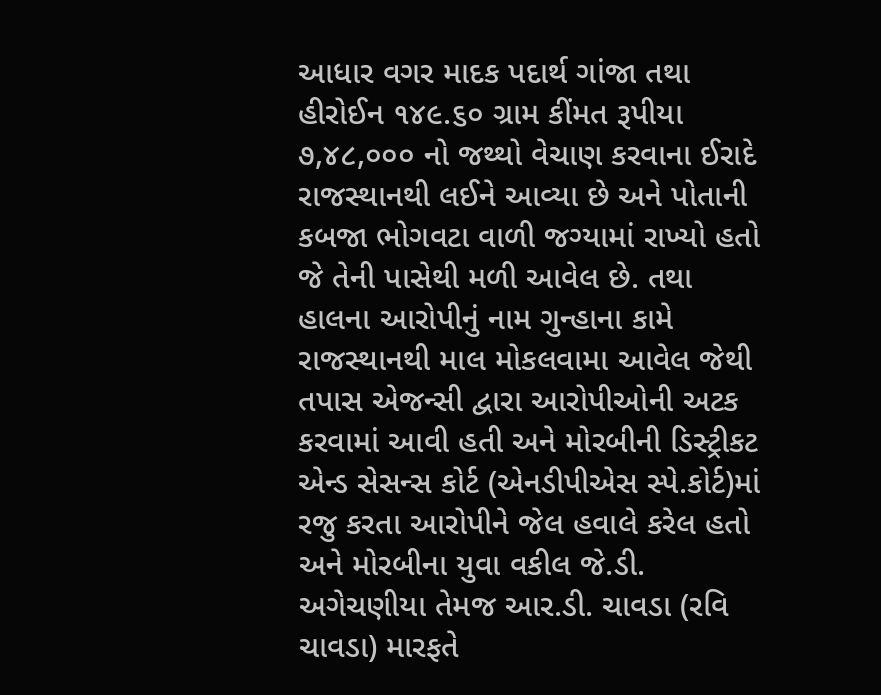આધાર વગર માદક પદાર્થ ગાંજા તથા હીરોઈન ૧૪૯.૬૦ ગ્રામ કીંમત રૂપીયા ૭,૪૮,૦૦૦ નો જથ્થો વેચાણ કરવાના ઈરાદે રાજસ્થાનથી લઈને આવ્યા છે અને પોતાની કબજા ભોગવટા વાળી જગ્યામાં રાખ્યો હતો જે તેની પાસેથી મળી આવેલ છે. તથા હાલના આરોપીનું નામ ગુન્હાના કામે રાજસ્થાનથી માલ મોકલવામા આવેલ જેથી તપાસ એજન્સી દ્વારા આરોપીઓની અટક કરવામાં આવી હતી અને મોરબીની ડિસ્ટ્રીકટ એન્ડ સેસન્સ કોર્ટ (એનડીપીએસ સ્પે.કોર્ટ)માં રજુ કરતા આરોપીને જેલ હવાલે કરેલ હતો અને મોરબીના યુવા વકીલ જે.ડી. અગેચણીયા તેમજ આર.ડી. ચાવડા (રવિ ચાવડા) મારફતે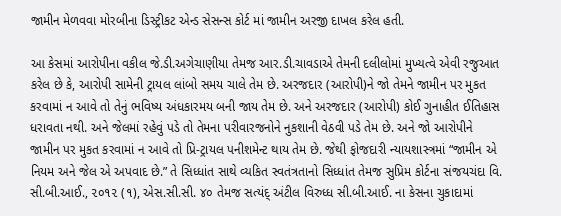જામીન મેળવવા મોરબીના ડિસ્ટ્રીકટ એન્ડ સેસન્સ કોર્ટ માં જામીન અરજી દાખલ કરેલ હતી.

આ કેસમાં આરોપીના વકીલ જે.ડી.અગેચાણીયા તેમજ આર.ડી.ચાવડાએ તેમની દલીલોમાં મુખ્યત્વે એવી રજુઆત કરેલ છે કે, આરોપી સામેની ટ્રાયલ લાંબો સમય ચાલે તેમ છે. અરજદાર (આરોપી)ને જો તેમને જામીન પર મુકત કરવામાં ન આવે તો તેનું ભવિષ્ય અંધકારમય બની જાય તેમ છે. અને અરજદાર (આરોપી) કોઈ ગુનાહીત ઈતિહાસ ધરાવતા નથી. અને જેલમાં રહેવું પડે તો તેમના પરીવારજનોને નુકશાની વેઠવી પડે તેમ છે. અને જો આરોપીને જામીન પર મુકત કરવામાં ન આવે તો પ્રિ-ટ્રાયલ પનીશમેન્ટ થાય તેમ છે. જેથી ફોજદારી ન્યાયશાસ્ત્રમાં “જામીન એ નિયમ અને જેલ એ અપવાદ છે.” તે સિધ્ધાંત સાથે વ્યકિત સ્વતંત્રતાનો સિધ્ધાંત તેમજ સુપ્રિમ કોર્ટના સંજયચંદા વિ. સી.બી.આઈ., ૨૦૧૨ (૧), એસ.સી.સી. ૪૦ તેમજ સત્યંદ્ અંટીલ વિરુધ્ધ સી.બી.આઈ. ના કેસના ચુકાદામાં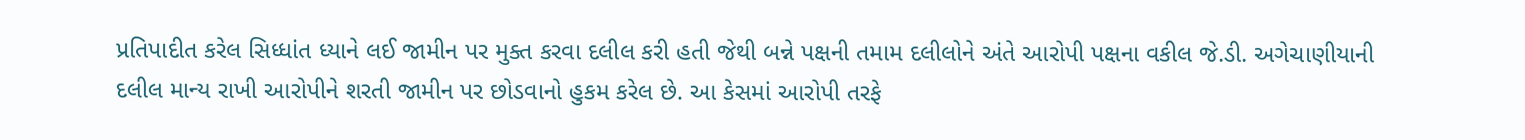પ્રતિપાદીત કરેલ સિધ્ધાંત ધ્યાને લઈ જામીન પર મુક્ત કરવા દલીલ કરી હતી જેથી બન્ને પક્ષની તમામ દલીલોને અંતે આરોપી પક્ષના વકીલ જે.ડી. અગેચાણીયાની દલીલ માન્ય રાખી આરોપીને શરતી જામીન પર છોડવાનો હુકમ કરેલ છે. આ કેસમાં આરોપી તરફે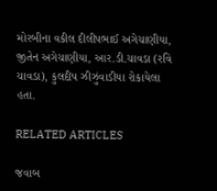મોરબીના વકીલ દીલીપભાઈ અગેચાણીયા, જીતેન અગેચાણીયા, આર.ડી.ચાવડા (રવિ ચાવડા), કુલદીપ ઝીઝુંવાડીયા રોકાયેલા હતા.

RELATED ARTICLES

જવાબ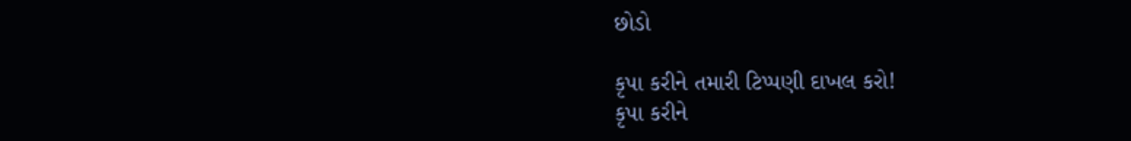છોડો

કૃપા કરીને તમારી ટિપ્પણી દાખલ કરો!
કૃપા કરીને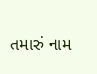તમારું નામ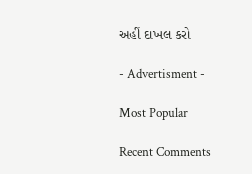અહીં દાખલ કરો

- Advertisment -

Most Popular

Recent Comments